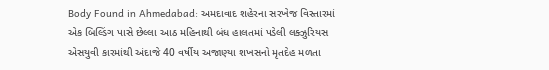Body Found in Ahmedabad: અમદાવાદ શહેરના સરખેજ વિસ્તારમાં એક બિલ્ડિંગ પાસે છેલ્લા આઠ મહિનાથી બંધ હાલતમાં પડેલી લક્ઝુરિયસ એસયુવી કારમાંથી અંદાજે 40 વર્ષીય અજાણ્યા શખસનો મૃતદેહ મળતા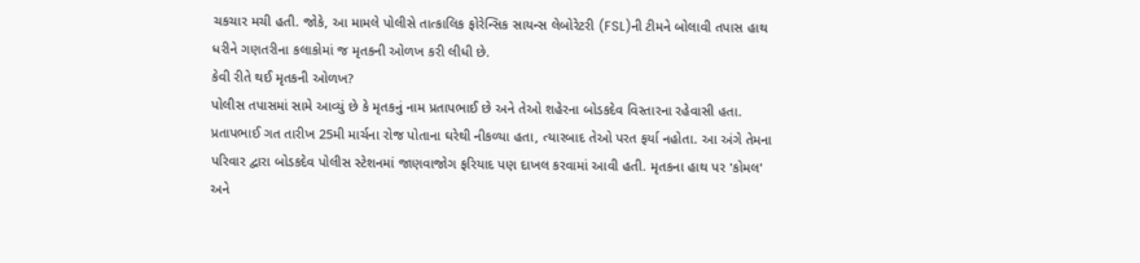ચકચાર મચી હતી. જોકે, આ મામલે પોલીસે તાત્કાલિક ફોરેન્સિક સાયન્સ લેબોરેટરી (FSL)ની ટીમને બોલાવી તપાસ હાથ ધરીને ગણતરીના કલાકોમાં જ મૃતકની ઓળખ કરી લીધી છે.
કેવી રીતે થઈ મૃતકની ઓળખ?
પોલીસ તપાસમાં સામે આવ્યું છે કે મૃતકનું નામ પ્રતાપભાઈ છે અને તેઓ શહેરના બોડકદેવ વિસ્તારના રહેવાસી હતા. પ્રતાપભાઈ ગત તારીખ 25મી માર્ચના રોજ પોતાના ઘરેથી નીકળ્યા હતા, ત્યારબાદ તેઓ પરત ફર્યા નહોતા. આ અંગે તેમના પરિવાર દ્વારા બોડકદેવ પોલીસ સ્ટેશનમાં જાણવાજોગ ફરિયાદ પણ દાખલ કરવામાં આવી હતી. મૃતકના હાથ પર 'કોમલ' અને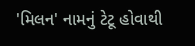'મિલન' નામનું ટેટૂ હોવાથી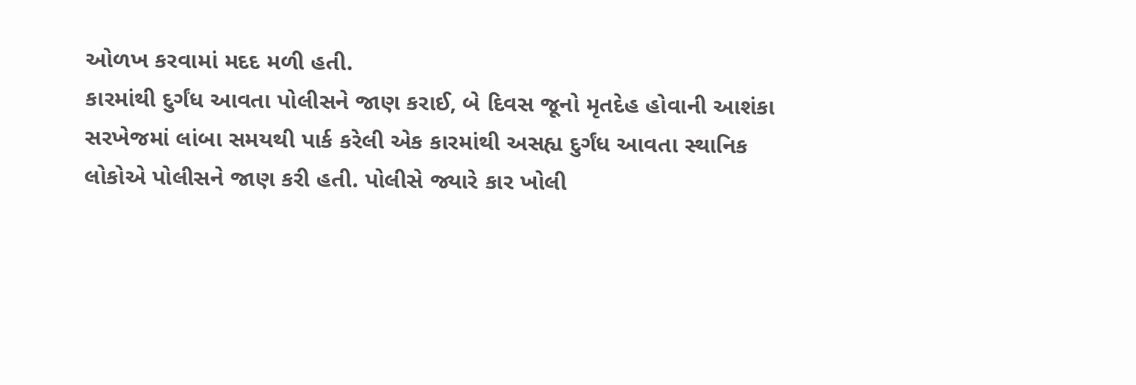ઓળખ કરવામાં મદદ મળી હતી.
કારમાંથી દુર્ગંધ આવતા પોલીસને જાણ કરાઈ, બે દિવસ જૂનો મૃતદેહ હોવાની આશંકા
સરખેજમાં લાંબા સમયથી પાર્ક કરેલી એક કારમાંથી અસહ્ય દુર્ગંધ આવતા સ્થાનિક લોકોએ પોલીસને જાણ કરી હતી. પોલીસે જ્યારે કાર ખોલી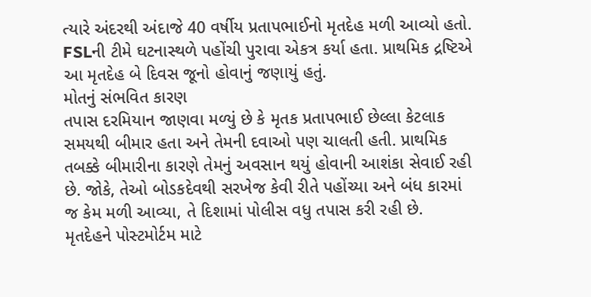ત્યારે અંદરથી અંદાજે 40 વર્ષીય પ્રતાપભાઈનો મૃતદેહ મળી આવ્યો હતો. FSLની ટીમે ઘટનાસ્થળે પહોંચી પુરાવા એકત્ર કર્યા હતા. પ્રાથમિક દ્રષ્ટિએ આ મૃતદેહ બે દિવસ જૂનો હોવાનું જણાયું હતું.
મોતનું સંભવિત કારણ
તપાસ દરમિયાન જાણવા મળ્યું છે કે મૃતક પ્રતાપભાઈ છેલ્લા કેટલાક સમયથી બીમાર હતા અને તેમની દવાઓ પણ ચાલતી હતી. પ્રાથમિક તબક્કે બીમારીના કારણે તેમનું અવસાન થયું હોવાની આશંકા સેવાઈ રહી છે. જોકે, તેઓ બોડકદેવથી સરખેજ કેવી રીતે પહોંચ્યા અને બંધ કારમાં જ કેમ મળી આવ્યા, તે દિશામાં પોલીસ વધુ તપાસ કરી રહી છે.
મૃતદેહને પોસ્ટમોર્ટમ માટે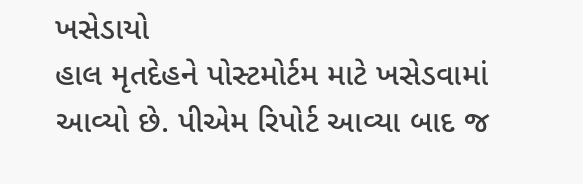ખસેડાયો
હાલ મૃતદેહને પોસ્ટમોર્ટમ માટે ખસેડવામાં આવ્યો છે. પીએમ રિપોર્ટ આવ્યા બાદ જ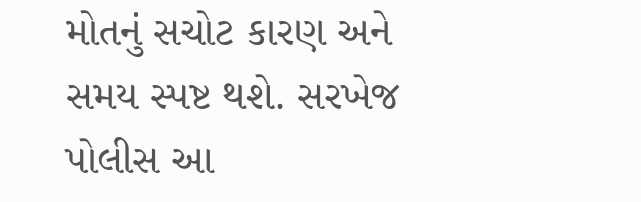મોતનું સચોટ કારણ અને સમય સ્પષ્ટ થશે. સરખેજ પોલીસ આ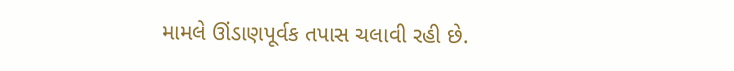મામલે ઊંડાણપૂર્વક તપાસ ચલાવી રહી છે.